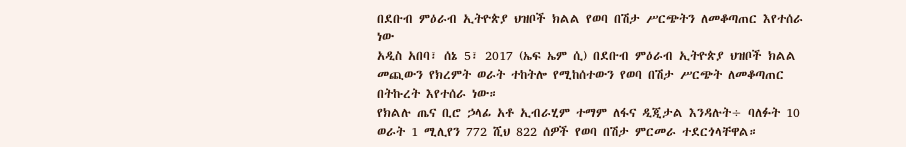በደቡብ ምዕራብ ኢትዮጵያ ህዝቦች ክልል የወባ በሽታ ሥርጭትን ለመቆጣጠር እየተሰራ ነው
አዲስ አበባ፣ ሰኔ 5፣ 2017 (ኤፍ ኤም ሲ) በደቡብ ምዕራብ ኢትዮጵያ ህዝቦች ክልል መጪውን የክረምት ወራት ተከትሎ የሚከሰተውን የወባ በሽታ ሥርጭት ለመቆጣጠር በትኩረት እየተሰራ ነው።
የክልሉ ጤና ቢሮ ኃላፊ አቶ ኢብራሂም ተማም ለፋና ዲጂታል እንዳሉት÷ ባለፉት 10 ወራት 1 ሚሊየን 772 ሺህ 822 ሰዎች የወባ በሽታ ምርመራ ተደርጎላቸዋል።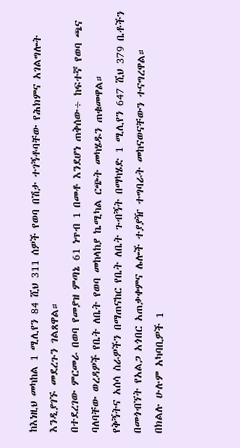ከእነዚህ መካከል 1 ሚሊየን 84 ሺህ 311 ሰዎች የወባ በሽታ ተገኝቶባቸው የሕክምና አገልግሎት እንዲያገኙ መደረጉን ገልጸዋል።
በተደረገው ምርመራ በወባ የመያዝ ምጣኔ 61 ነጥብ 1 በመቶ እንደሆነ ጠቅሰው÷ ከፍተኛ የወባ ጫና ባለባቸው ወረዳዎች የቤት ለቤት የወባ መከላከያ ኬሚካል ርጭት መካሄዱን ጠቁመዋል።
የቅኝትና አሰሳ ስራዎችን በማጠናከር የቤት ለቤት ጉብኝት በማካሄድ 1 ሚሊየን 647 ሺህ 379 ቤቶችን በመጎብኘት የአልጋ አጎበር አጠቃቀምና ሌሎች ተያያዥ ተግባራት መከናወናቸውን ተናግረዋል።
በክልሉ ሁሉም አካባቢዎች 1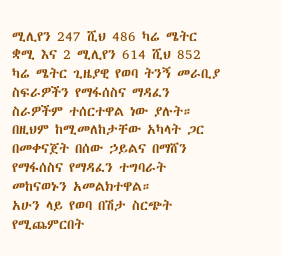ሚሊየን 247 ሺህ 486 ካሬ ሜትር ቋሚ እና 2 ሚሊየን 614 ሺህ 852 ካሬ ሜትር ጊዜያዊ የወባ ትንኝ መራቢያ ስፍራዎችን የማፋሰስና ማዳፈን ስራዎችም ተሰርተዋል ነው ያሉት።
በዚህም ከሚመለከታቸው አካላት ጋር በመቀናጀት በሰው ኃይልና በማሸን የማፋሰስና የማዳፈን ተግባራት መከናወኑን አመልክተዋል።
አሁን ላይ የወባ በሽታ ስርጭት የሚጨምርበት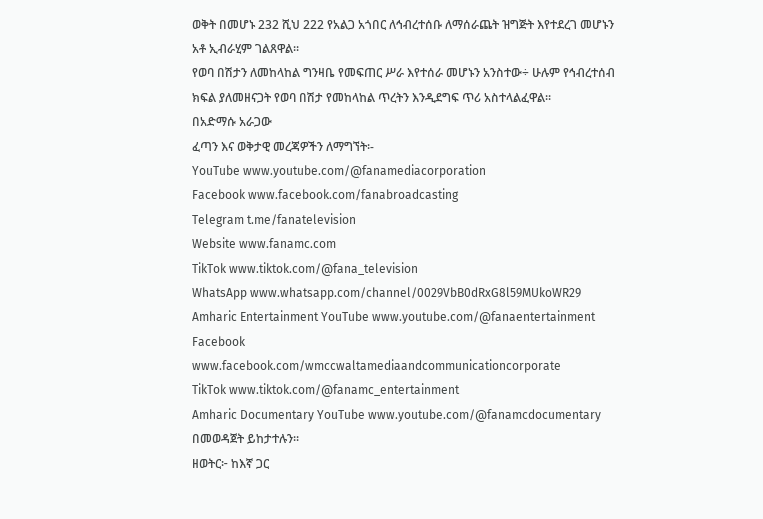ወቅት በመሆኑ 232 ሺህ 222 የአልጋ አጎበር ለኅብረተሰቡ ለማሰራጨት ዝግጅት እየተደረገ መሆኑን አቶ ኢብራሂም ገልጸዋል፡፡
የወባ በሽታን ለመከላከል ግንዛቤ የመፍጠር ሥራ እየተሰራ መሆኑን አንስተው÷ ሁሉም የኅብረተሰብ ክፍል ያለመዘናጋት የወባ በሽታ የመከላከል ጥረትን እንዲደግፍ ጥሪ አስተላልፈዋል፡፡
በአድማሱ አራጋው
ፈጣን እና ወቅታዊ መረጃዎችን ለማግኘት፡-
YouTube www.youtube.com/@fanamediacorporation
Facebook www.facebook.com/fanabroadcasting
Telegram t.me/fanatelevision
Website www.fanamc.com
TikTok www.tiktok.com/@fana_television
WhatsApp www.whatsapp.com/channel/0029VbB0dRxG8l59MUkoWR29
Amharic Entertainment YouTube www.youtube.com/@fanaentertainment
Facebook www.facebook.com/wmccwaltamediaandcommunicationcorporate
TikTok www.tiktok.com/@fanamc_entertainment
Amharic Documentary YouTube www.youtube.com/@fanamcdocumentary በመወዳጀት ይከታተሉን፡፡
ዘወትር፦ ከእኛ ጋር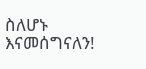ስለሆኑ እናመሰግናለን!